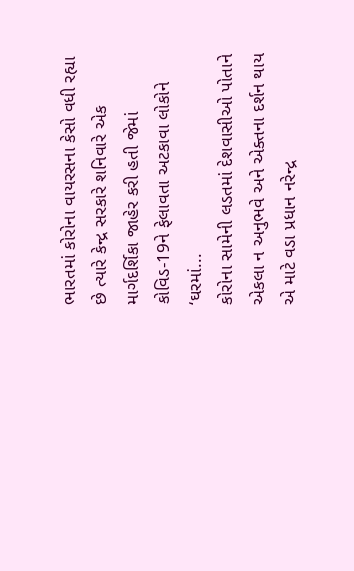ભારતમાં કોરોના વાયરસના કેસો વધી રહ્યા છે ત્યારે કેન્દ્ર સરકારે શનિવારે એક માર્ગદર્શિકા જાહેર કરી હતી જેમાં કોવિડ-19ને ફેલાવતા અટકાવા લોકોને ‘ઘરમાં...
કોરોના સામેની લડતમાં દેશવાસીઓ પોતાને એકલા ન અનુભવે અને એક્તના દર્શન થાય એ માટે વડા પ્રધાન નરેન્દ્ર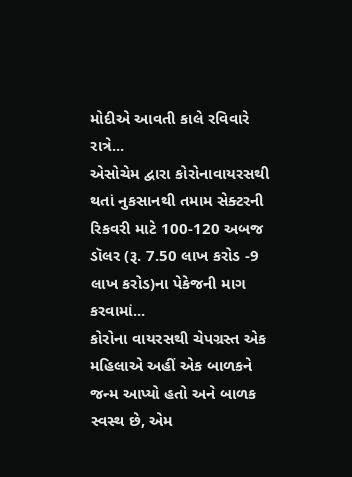મોદીએ આવતી કાલે રવિવારે રાત્રે...
એસોચેમ દ્વારા કોરોનાવાયરસથી થતાં નુકસાનથી તમામ સેક્ટરની રિકવરી માટે 100-120 અબજ ડૉલર (રૂ. 7.50 લાખ કરોડ -9 લાખ કરોડ)ના પેકેજની માગ કરવામાં...
કોરોના વાયરસથી ચેપગ્રસ્ત એક મહિલાએ અહીં એક બાળકને જન્મ આપ્યો હતો અને બાળક સ્વસ્થ છે, એમ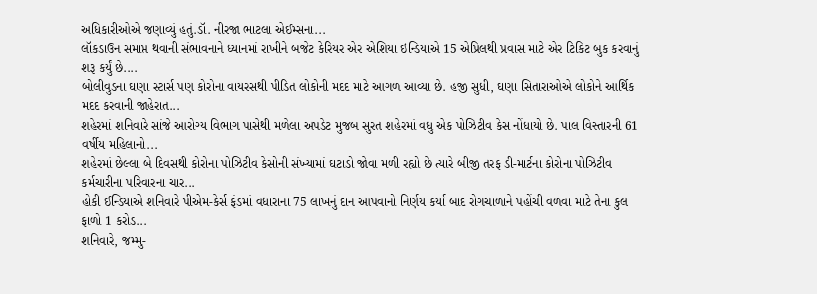અધિકારીઓએ જણાવ્યું હતું.ડૉ. નીરજા ભાટલા એઈમ્સના...
લૉકડાઉન સમાપ્ત થવાની સંભાવનાને ધ્યાનમાં રાખીને બજેટ કેરિયર એર એશિયા ઇન્ડિયાએ 15 એપ્રિલથી પ્રવાસ માટે એર ટિકિટ બુક કરવાનું શરૂ કર્યું છે....
બોલીવુડના ઘણા સ્ટાર્સ પણ કોરોના વાયરસથી પીડિત લોકોની મદદ માટે આગળ આવ્યા છે. હજી સુધી, ઘણા સિતારાઓએ લોકોને આર્થિક મદદ કરવાની જાહેરાત...
શહેરમાં શનિવારે સાંજે આરોગ્ય વિભાગ પાસેથી મળેલા અપડેટ મુજબ સુરત શહેરમાં વધુ એક પોઝિટીવ કેસ નોંધાયો છે. પાલ વિસ્તારની 61 વર્ષીય મહિલાનો...
શહેરમાં છેલ્લા બે દિવસથી કોરોના પોઝિટીવ કેસોની સંખ્યામાં ઘટાડો જોવા મળી રહ્યો છે ત્યારે બીજી તરફ ડી-માર્ટના કોરોના પોઝિટીવ કર્મચારીના પરિવારના ચાર...
હોકી ઈન્ડિયાએ શનિવારે પીએમ-કેર્સ ફંડમાં વધારાના 75 લાખનું દાન આપવાનો નિર્ણય કર્યા બાદ રોગચાળાને પહોંચી વળવા માટે તેના કુલ ફાળો 1 કરોડ...
શનિવારે, જમ્મુ-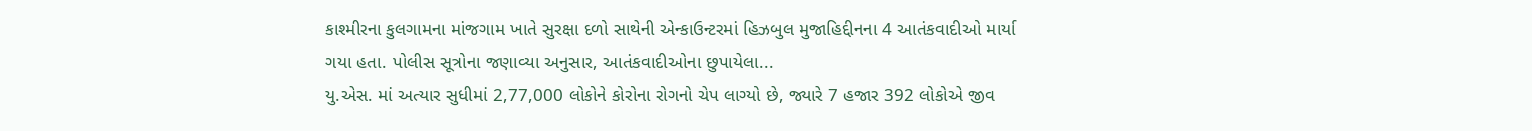કાશ્મીરના કુલગામના માંજગામ ખાતે સુરક્ષા દળો સાથેની એન્કાઉન્ટરમાં હિઝબુલ મુજાહિદ્દીનના 4 આતંકવાદીઓ માર્યા ગયા હતા. પોલીસ સૂત્રોના જણાવ્યા અનુસાર, આતંકવાદીઓના છુપાયેલા...
યુ.એસ. માં અત્યાર સુધીમાં 2,77,000 લોકોને કોરોના રોગનો ચેપ લાગ્યો છે, જ્યારે 7 હજાર 392 લોકોએ જીવ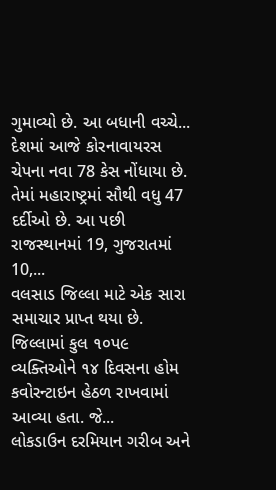ગુમાવ્યો છે. આ બધાની વચ્ચે...
દેશમાં આજે કોરનાવાયરસ ચેપના નવા 78 કેસ નોંધાયા છે. તેમાં મહારાષ્ટ્રમાં સૌથી વધુ 47 દર્દીઓ છે. આ પછી રાજસ્થાનમાં 19, ગુજરાતમાં 10,...
વલસાડ જિલ્લા માટે એક સારા સમાચાર પ્રાપ્ત થયા છે. જિલ્લામાં કુલ ૧૦પ૯ વ્યક્તિઓને ૧૪ દિવસના હોમ કવોરન્ટાઇન હેઠળ રાખવામાં આવ્યા હતા. જે...
લોકડાઉન દરમિયાન ગરીબ અને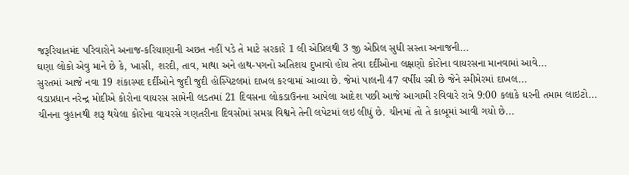જરૂરિયાતમંદ પરિવારોને અનાજ-કરિયાણાની અછત નહીં પડે તે માટે સરકારે 1 લી એપ્રિલથી 3 જી એપ્રિલ સુધી સસ્તા અનાજની...
ઘણા લોકો એવુ માને છે કે, ખાસી, શરદી, તાવ, માથા અને હાથ-પગનો અતિશય દુખાવો હોય તેવા દર્દીઓના લક્ષણો કોરોના વાયરસના માનવામાં આવે...
સુરતમાં આજે નવા 19 શંકાસ્પદ દર્દીઓને જુદી જુદી હોસ્પિટલમાં દાખલ કરવામાં આવ્યા છે. જેમાં પાલની 47 વર્ષીય સ્ત્રી છે જેને સ્મીમેરમાં દાખલ...
વડાપ્રધાન નરેન્દ્ર મોદીએ કોરોના વાયરસ સામેની લડતમાં 21 દિવસના લોકડાઉનના આપેલા આદેશ પછી આજે આગામી રવિવારે રાત્રે 9:00 કલાકે ઘરની તમામ લાઇટો...
ચીનના વુહાનથી શરૂ થયેલા કોરોના વાયરસે ગણતરીના દિવસોમાં સમગ્ર વિશ્વને તેની લપેટમાં લઇ લીધું છે. ચીનમાં તો તે કાબૂમાં આવી ગયો છે...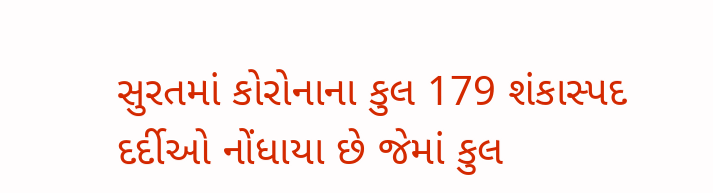સુરતમાં કોરોનાના કુલ 179 શંકાસ્પદ દર્દીઓ નોંધાયા છે જેમાં કુલ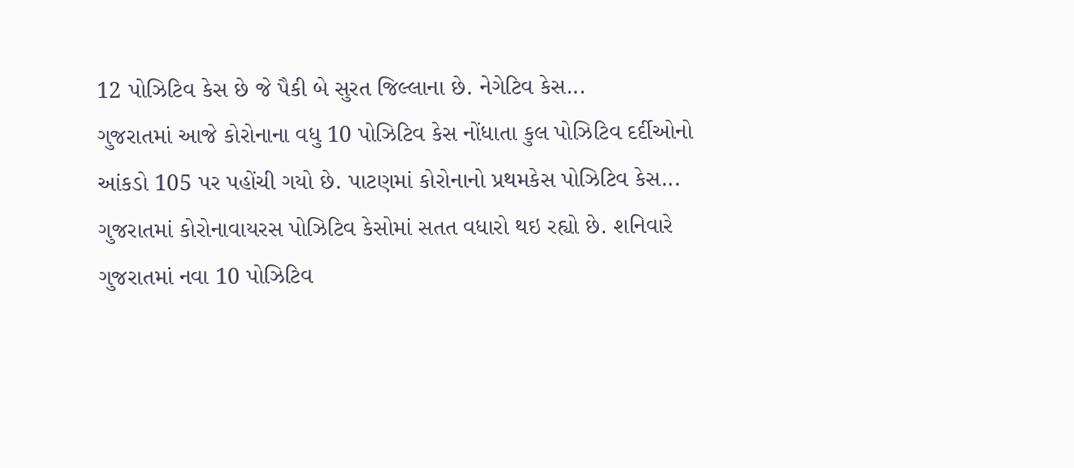12 પોઝિટિવ કેસ છે જે પૈકી બે સુરત જિલ્લાના છે. નેગેટિવ કેસ...
ગુજરાતમાં આજે કોરોનાના વધુ 10 પોઝિટિવ કેસ નોંધાતા કુલ પોઝિટિવ દર્દીઓનો આંકડો 105 પર પહોંચી ગયો છે. પાટણમાં કોરોનાનો પ્રથમકેસ પોઝિટિવ કેસ...
ગુજરાતમાં કોરોનાવાયરસ પોઝિટિવ કેસોમાં સતત વધારો થઇ રહ્યો છે. શનિવારે ગુજરાતમાં નવા 10 પોઝિટિવ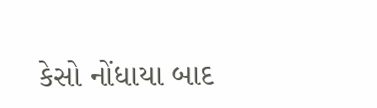કેસો નોંધાયા બાદ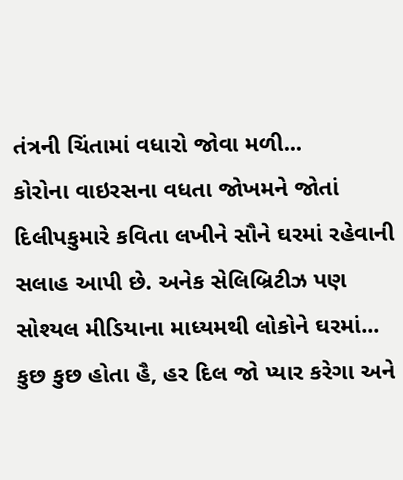તંત્રની ચિંતામાં વધારો જોવા મળી...
કોરોના વાઇરસના વધતા જોખમને જોતાં દિલીપકુમારે કવિતા લખીને સૌને ઘરમાં રહેવાની સલાહ આપી છે. અનેક સેલિબ્રિટીઝ પણ સોશ્યલ મીડિયાના માધ્યમથી લોકોને ઘરમાં...
કુછ કુછ હોતા હૈ, હર દિલ જો પ્યાર કરેગા અને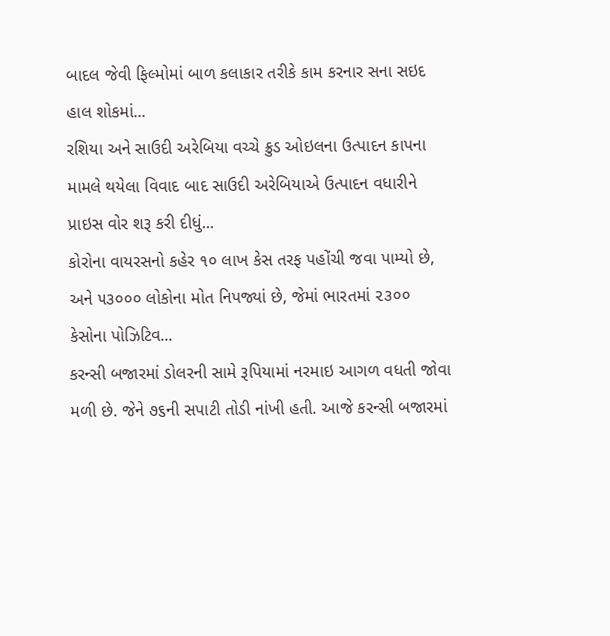બાદલ જેવી ફિલ્મોમાં બાળ કલાકાર તરીકે કામ કરનાર સના સઇદ હાલ શોકમાં...
રશિયા અને સાઉદી અરેબિયા વચ્ચે ક્રુડ ઓઇલના ઉત્પાદન કાપના મામલે થયેલા વિવાદ બાદ સાઉદી અરેબિયાએ ઉત્પાદન વધારીને પ્રાઇસ વોર શરૂ કરી દીધું...
કોરોના વાયરસનો કહેર ૧૦ લાખ કેસ તરફ પહોંચી જવા પામ્યો છે, અને ૫૩૦૦૦ લોકોના મોત નિપજ્યાં છે, જેમાં ભારતમાં ૨૩૦૦ કેસોના પોઝિટિવ...
કરન્સી બજારમાં ડોલરની સામે રૂપિયામાં નરમાઇ આગળ વધતી જોવા મળી છે. જેને ૭૬ની સપાટી તોડી નાંખી હતી. આજે કરન્સી બજારમાં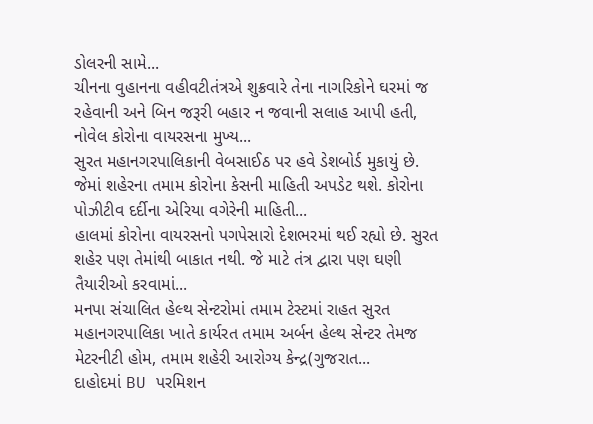ડોલરની સામે...
ચીનના વુહાનના વહીવટીતંત્રએ શુક્રવારે તેના નાગરિકોને ઘરમાં જ રહેવાની અને બિન જરૂરી બહાર ન જવાની સલાહ આપી હતી, નોવેલ કોરોના વાયરસના મુખ્ય...
સુરત મહાનગરપાલિકાની વેબસાઈઠ પર હવે ડેશબોર્ડ મુકાયું છે. જેમાં શહેરના તમામ કોરોના કેસની માહિતી અપડેટ થશે. કોરોના પોઝીટીવ દર્દીના એરિયા વગેરેની માહિતી...
હાલમાં કોરોના વાયરસનો પગપેસારો દેશભરમાં થઈ રહ્યો છે. સુરત શહેર પણ તેમાંથી બાકાત નથી. જે માટે તંત્ર દ્વારા પણ ઘણી તૈયારીઓ કરવામાં...
મનપા સંચાલિત હેલ્થ સેન્ટરોમાં તમામ ટેસ્ટમાં રાહત સુરત મહાનગરપાલિકા ખાતે કાર્યરત તમામ અર્બન હેલ્થ સેન્ટર તેમજ મેટરનીટી હોમ, તમામ શહેરી આરોગ્ય કેન્દ્ર(ગુજરાત...
દાહોદમાં BU પરમિશન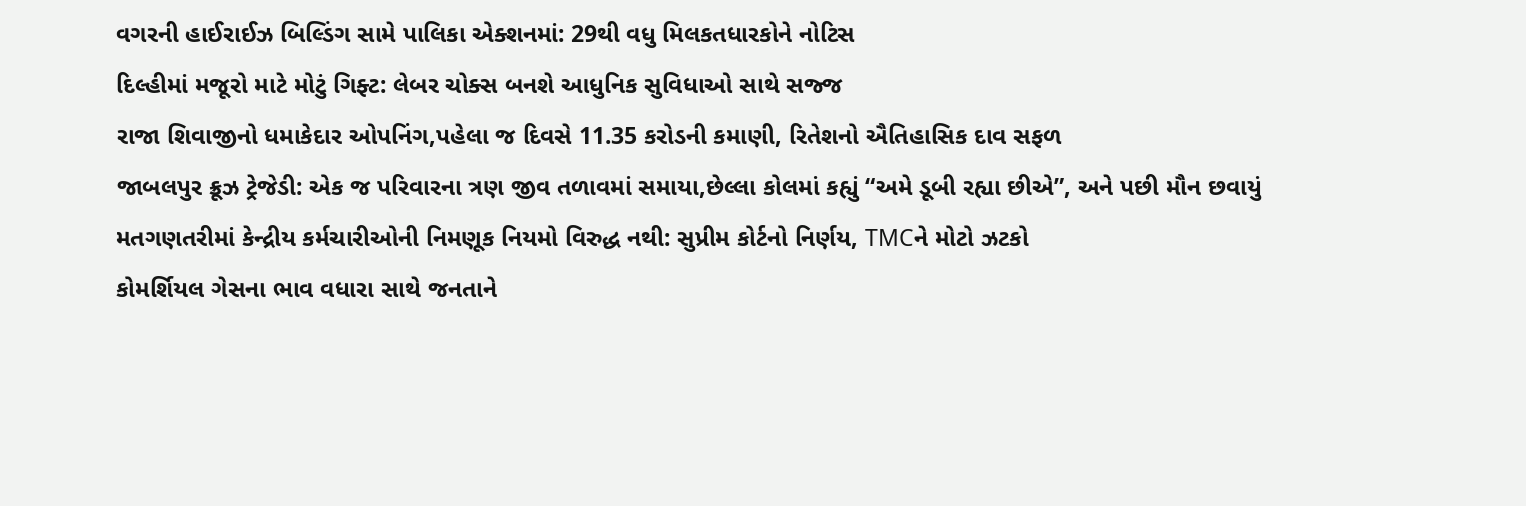વગરની હાઈરાઈઝ બિલ્ડિંગ સામે પાલિકા એક્શનમાં: 29થી વધુ મિલકતધારકોને નોટિસ
દિલ્હીમાં મજૂરો માટે મોટું ગિફ્ટ: લેબર ચોક્સ બનશે આધુનિક સુવિધાઓ સાથે સજ્જ
રાજા શિવાજીનો ધમાકેદાર ઓપનિંગ,પહેલા જ દિવસે 11.35 કરોડની કમાણી, રિતેશનો ઐતિહાસિક દાવ સફળ
જાબલપુર ક્રૂઝ ટ્રેજેડી: એક જ પરિવારના ત્રણ જીવ તળાવમાં સમાયા,છેલ્લા કોલમાં કહ્યું “અમે ડૂબી રહ્યા છીએ”, અને પછી મૌન છવાયું
મતગણતરીમાં કેન્દ્રીય કર્મચારીઓની નિમણૂક નિયમો વિરુદ્ધ નથી: સુપ્રીમ કોર્ટનો નિર્ણય, TMCને મોટો ઝટકો
કોમર્શિયલ ગેસના ભાવ વધારા સાથે જનતાને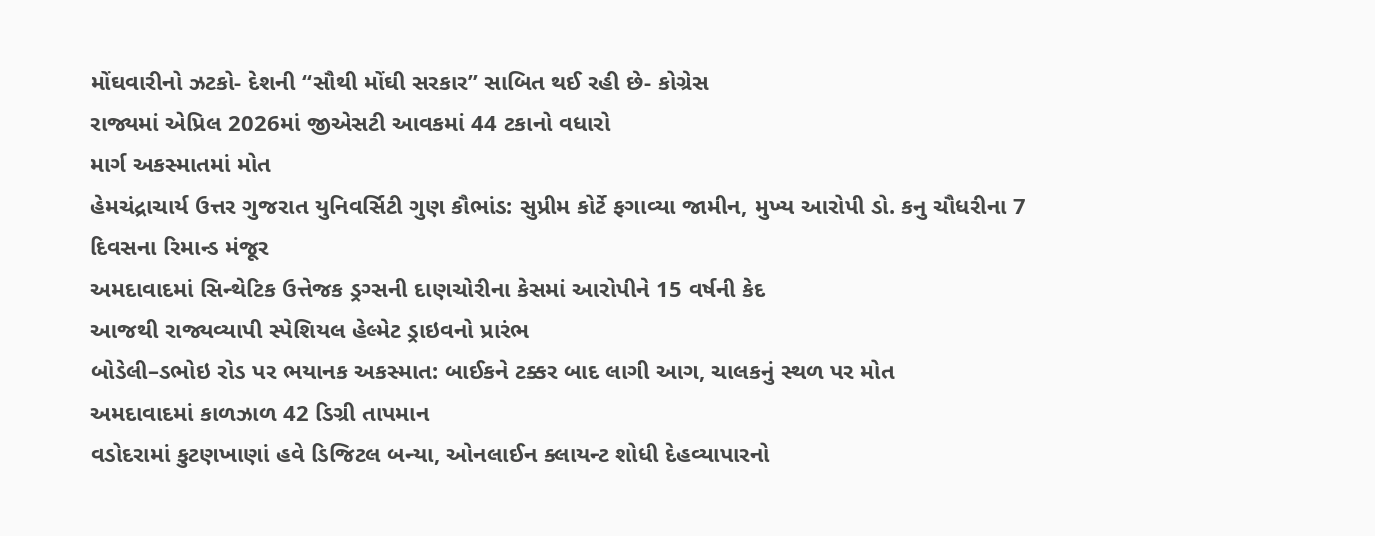મોંઘવારીનો ઝટકો- દેશની “સૌથી મોંઘી સરકાર” સાબિત થઈ રહી છે- કોગ્રેસ
રાજ્યમાં એપ્રિલ 2026માં જીએસટી આવકમાં 44 ટકાનો વધારો
માર્ગ અકસ્માતમાં મોત
હેમચંદ્રાચાર્ય ઉત્તર ગુજરાત યુનિવર્સિટી ગુણ કૌભાંડ: સુપ્રીમ કોર્ટે ફગાવ્યા જામીન, મુખ્ય આરોપી ડો. કનુ ચૌધરીના 7 દિવસના રિમાન્ડ મંજૂર
અમદાવાદમાં સિન્થેટિક ઉત્તેજક ડ્રગ્સની દાણચોરીના કેસમાં આરોપીને 15 વર્ષની કેદ
આજથી રાજ્યવ્યાપી સ્પેશિયલ હેલ્મેટ ડ્રાઇવનો પ્રારંભ
બોડેલી–ડભોઇ રોડ પર ભયાનક અકસ્માત: બાઈકને ટક્કર બાદ લાગી આગ, ચાલકનું સ્થળ પર મોત
અમદાવાદમાં કાળઝાળ 42 ડિગ્રી તાપમાન
વડોદરામાં કુટણખાણાં હવે ડિજિટલ બન્યા, ઓનલાઈન ક્લાયન્ટ શોધી દેહવ્યાપારનો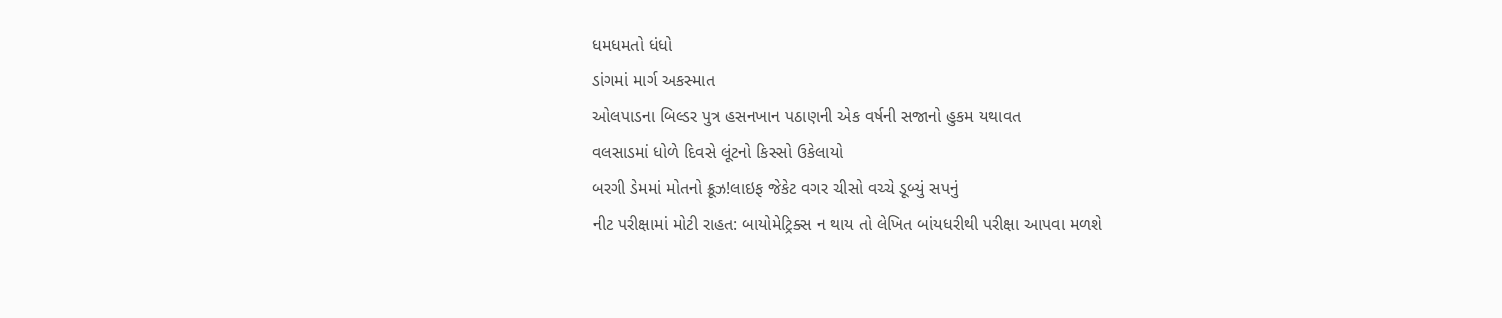ધમધમતો ધંધો
ડાંગમાં માર્ગ અકસ્માત
ઓલપાડના બિલ્ડર પુત્ર હસનખાન પઠાણની એક વર્ષની સજાનો હુકમ યથાવત
વલસાડમાં ધોળે દિવસે લૂંટનો કિસ્સો ઉકેલાયો
બરગી ડેમમાં મોતનો ક્રૂઝ!લાઇફ જેકેટ વગર ચીસો વચ્ચે ડૂબ્યું સપનું
નીટ પરીક્ષામાં મોટી રાહત: બાયોમેટ્રિક્સ ન થાય તો લેખિત બાંયધરીથી પરીક્ષા આપવા મળશે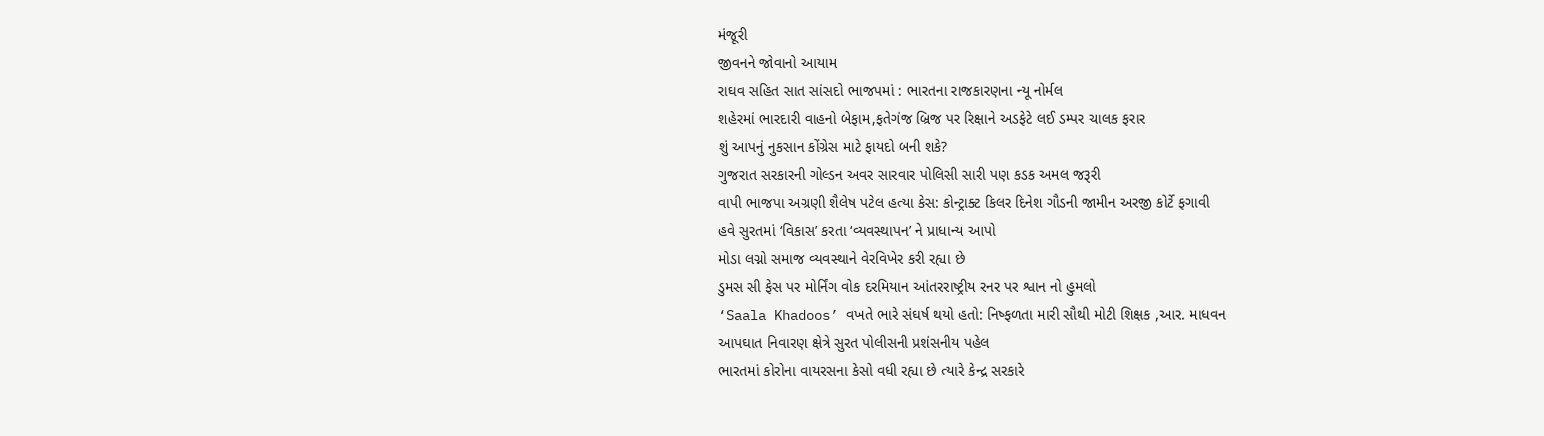મંજૂરી
જીવનને જોવાનો આયામ
રાઘવ સહિત સાત સાંસદો ભાજપમાં : ભારતના રાજકારણના ન્યૂ નોર્મલ
શહેરમાં ભારદારી વાહનો બેફામ,ફતેગંજ બ્રિજ પર રિક્ષાને અડફેટે લઈ ડમ્પર ચાલક ફરાર
શું આપનું નુકસાન કોંગ્રેસ માટે ફાયદો બની શકે?
ગુજરાત સરકારની ગોલ્ડન અવર સારવાર પોલિસી સારી પણ કડક અમલ જરૂરી
વાપી ભાજપા અગ્રણી શૈલેષ પટેલ હત્યા કેસ: કોન્ટ્રાક્ટ કિલર દિનેશ ગૌડની જામીન અરજી કોર્ટે ફગાવી
હવે સુરતમાં ‘વિકાસ’ કરતા ‘વ્યવસ્થાપન’ ને પ્રાધાન્ય આપો
મોડા લગ્નો સમાજ વ્યવસ્થાને વેરવિખેર કરી રહ્યા છે
ડુમસ સી ફેસ પર મોર્નિંગ વોક દરમિયાન આંતરરાષ્ટ્રીય રનર પર શ્વાન નો હુમલો
‘Saala Khadoos’ વખતે ભારે સંઘર્ષ થયો હતો: નિષ્ફળતા મારી સૌથી મોટી શિક્ષક ,આર. માધવન
આપઘાત નિવારણ ક્ષેત્રે સુરત પોલીસની પ્રશંસનીય પહેલ
ભારતમાં કોરોના વાયરસના કેસો વધી રહ્યા છે ત્યારે કેન્દ્ર સરકારે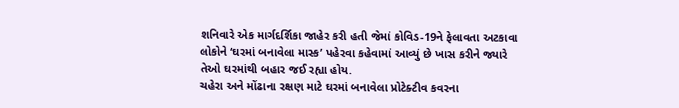શનિવારે એક માર્ગદર્શિકા જાહેર કરી હતી જેમાં કોવિડ-19ને ફેલાવતા અટકાવા લોકોને ‘ઘરમાં બનાવેલા માસ્ક’ પહેરવા કહેવામાં આવ્યું છે ખાસ કરીને જ્યારે તેઓ ઘરમાંથી બહાર જઈ રહ્યા હોય.
ચહેરા અને મોંઢાના રક્ષણ માટે ઘરમાં બનાવેલા પ્રોટેક્ટીવ કવરના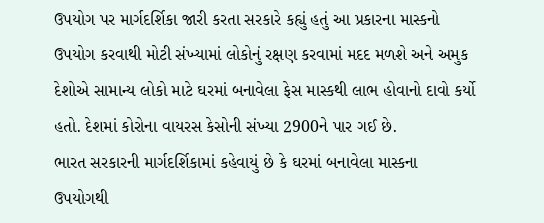ઉપયોગ પર માર્ગદર્શિકા જારી કરતા સરકારે કહ્યું હતું આ પ્રકારના માસ્કનો ઉપયોગ કરવાથી મોટી સંખ્યામાં લોકોનું રક્ષણ કરવામાં મદદ મળશે અને અમુક દેશોએ સામાન્ય લોકો માટે ઘરમાં બનાવેલા ફેસ માસ્કથી લાભ હોવાનો દાવો કર્યો હતો. દેશમાં કોરોના વાયરસ કેસોની સંખ્યા 2900ને પાર ગઈ છે.
ભારત સરકારની માર્ગદર્શિકામાં કહેવાયું છે કે ઘરમાં બનાવેલા માસ્કના ઉપયોગથી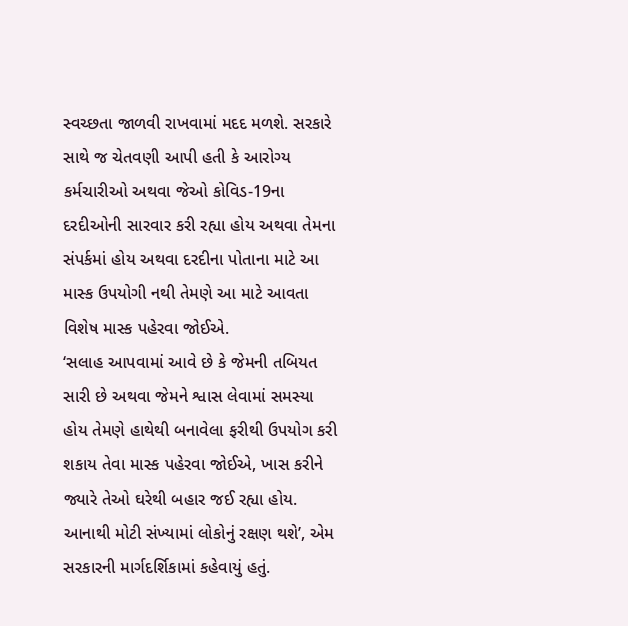સ્વચ્છતા જાળવી રાખવામાં મદદ મળશે. સરકારે સાથે જ ચેતવણી આપી હતી કે આરોગ્ય કર્મચારીઓ અથવા જેઓ કોવિડ-19ના દરદીઓની સારવાર કરી રહ્યા હોય અથવા તેમના સંપર્કમાં હોય અથવા દરદીના પોતાના માટે આ માસ્ક ઉપયોગી નથી તેમણે આ માટે આવતા વિશેષ માસ્ક પહેરવા જોઈએ.
‘સલાહ આપવામાં આવે છે કે જેમની તબિયત સારી છે અથવા જેમને શ્વાસ લેવામાં સમસ્યા હોય તેમણે હાથેથી બનાવેલા ફરીથી ઉપયોગ કરી શકાય તેવા માસ્ક પહેરવા જોઈએ, ખાસ કરીને જ્યારે તેઓ ઘરેથી બહાર જઈ રહ્યા હોય. આનાથી મોટી સંખ્યામાં લોકોનું રક્ષણ થશે’, એમ સરકારની માર્ગદર્શિકામાં કહેવાયું હતું.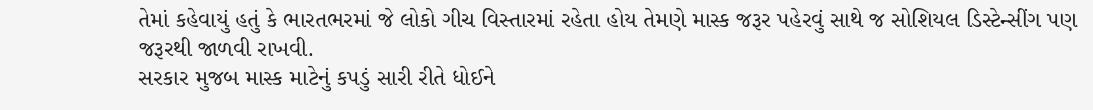તેમાં કહેવાયું હતું કે ભારતભરમાં જે લોકો ગીચ વિસ્તારમાં રહેતા હોય તેમણે માસ્ક જરૂર પહેરવું સાથે જ સોશિયલ ડિસ્ટેન્સીંગ પણ જરૂરથી જાળવી રાખવી.
સરકાર મુજબ માસ્ક માટેનું કપડું સારી રીતે ધોઈને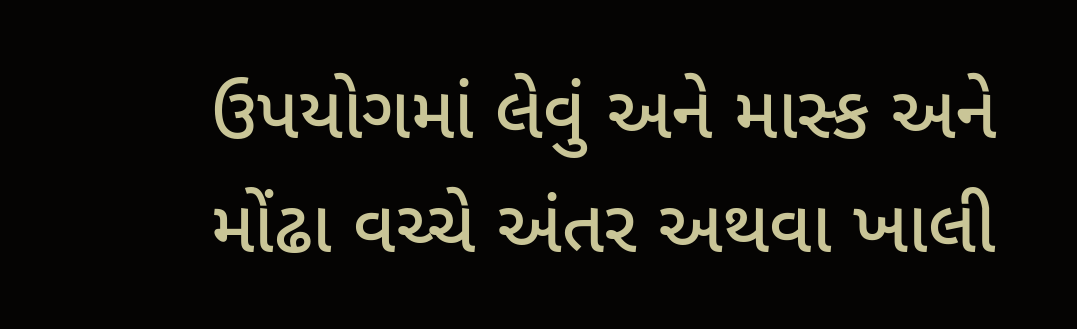ઉપયોગમાં લેવું અને માસ્ક અને મોંઢા વચ્ચે અંતર અથવા ખાલી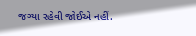જગ્યા રહેવી જોઈએ નહીં.